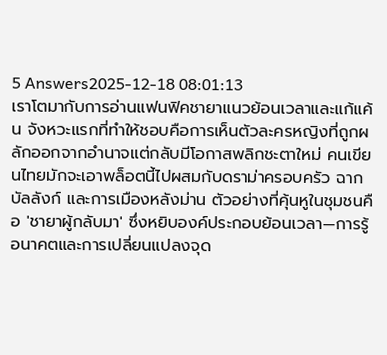5 Answers2025-12-18 08:01:13
เราโตมากับการอ่านแฟนฟิคชายาแนวย้อนเวลาและแก้แค้น จังหวะแรกที่ทำให้ชอบคือการเห็นตัวละครหญิงที่ถูกผลักออกจากอำนาจแต่กลับมีโอกาสพลิกชะตาใหม่ คนเขียนไทยมักจะเอาพล็อตนี้ไปผสมกับดราม่าครอบครัว ฉากบัลลังก์ และการเมืองหลังม่าน ตัวอย่างที่คุ้นหูในชุมชนคือ 'ชายาผู้กลับมา' ซึ่งหยิบองค์ประกอบย้อนเวลา—การรู้อนาคตและการเปลี่ยนแปลงจุด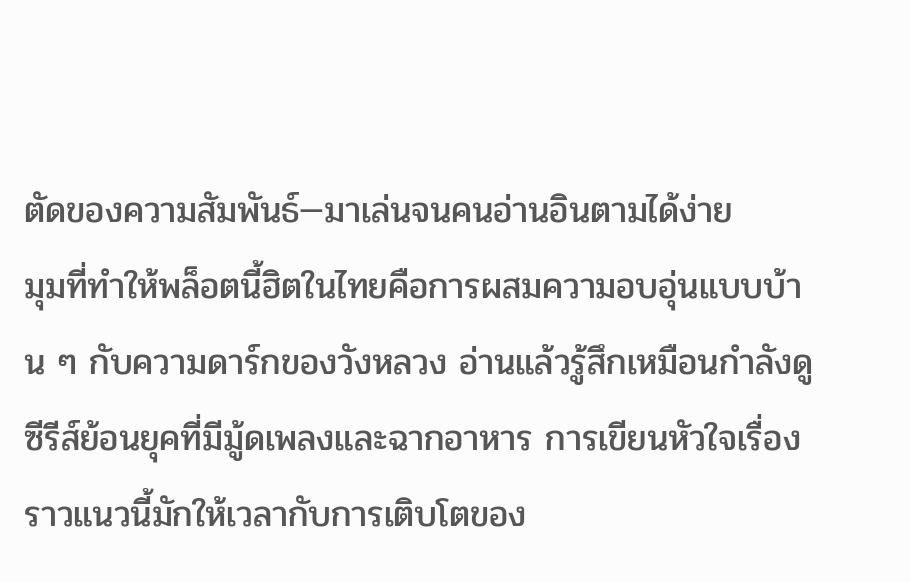ตัดของความสัมพันธ์—มาเล่นจนคนอ่านอินตามได้ง่าย
มุมที่ทำให้พล็อตนี้ฮิตในไทยคือการผสมความอบอุ่นแบบบ้าน ๆ กับความดาร์กของวังหลวง อ่านแล้วรู้สึกเหมือนกำลังดูซีรีส์ย้อนยุคที่มีมู้ดเพลงและฉากอาหาร การเขียนหัวใจเรื่องราวแนวนี้มักให้เวลากับการเติบโตของ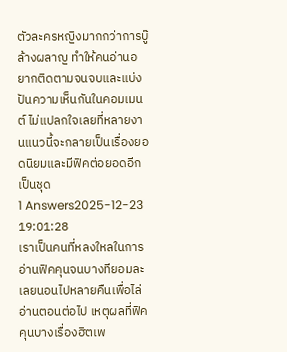ตัวละครหญิงมากกว่าการบู๊ล้างผลาญ ทำให้คนอ่านอยากติดตามจนจบและแบ่งปันความเห็นกันในคอมเมนต์ ไม่แปลกใจเลยที่หลายงานแนวนี้จะกลายเป็นเรื่องยอดนิยมและมีฟิคต่อยอดอีกเป็นชุด
1 Answers2025-12-23 19:01:28
เราเป็นคนที่หลงใหลในการอ่านฟิคคุนจนบางทียอมละเลยนอนไปหลายคืนเพื่อไล่อ่านตอนต่อไป เหตุผลที่ฟิคคุนบางเรื่องฮิตเพ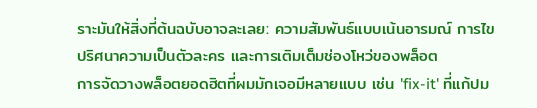ราะมันให้สิ่งที่ต้นฉบับอาจละเลย: ความสัมพันธ์แบบเน้นอารมณ์ การไขปริศนาความเป็นตัวละคร และการเติมเต็มช่องโหว่ของพล็อต
การจัดวางพล็อตยอดฮิตที่ผมมักเจอมีหลายแบบ เช่น 'fix-it' ที่แก้ปม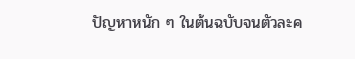ปัญหาหนัก ๆ ในต้นฉบับจนตัวละค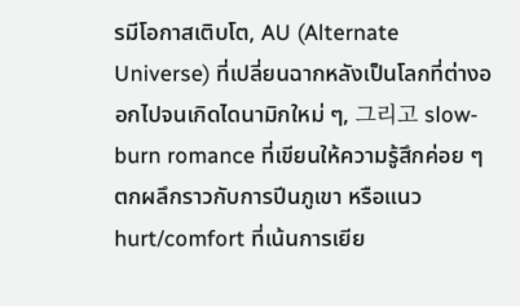รมีโอกาสเติบโต, AU (Alternate Universe) ที่เปลี่ยนฉากหลังเป็นโลกที่ต่างออกไปจนเกิดไดนามิกใหม่ ๆ, 그리고 slow-burn romance ที่เขียนให้ความรู้สึกค่อย ๆ ตกผลึกราวกับการปีนภูเขา หรือแนว hurt/comfort ที่เน้นการเยีย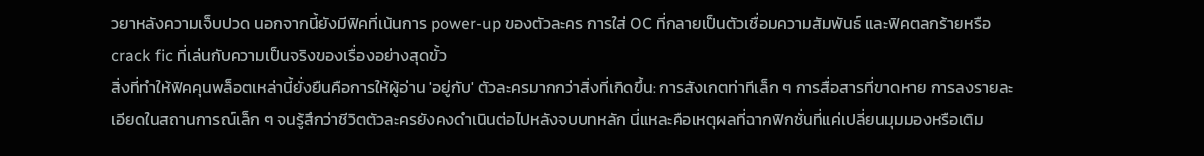วยาหลังความเจ็บปวด นอกจากนี้ยังมีฟิคที่เน้นการ power-up ของตัวละคร การใส่ OC ที่กลายเป็นตัวเชื่อมความสัมพันธ์ และฟิคตลกร้ายหรือ crack fic ที่เล่นกับความเป็นจริงของเรื่องอย่างสุดขั้ว
สิ่งที่ทำให้ฟิคคุนพล็อตเหล่านี้ยั่งยืนคือการให้ผู้อ่าน 'อยู่กับ' ตัวละครมากกว่าสิ่งที่เกิดขึ้น: การสังเกตท่าทีเล็ก ๆ การสื่อสารที่ขาดหาย การลงรายละเอียดในสถานการณ์เล็ก ๆ จนรู้สึกว่าชีวิตตัวละครยังคงดำเนินต่อไปหลังจบบทหลัก นี่แหละคือเหตุผลที่ฉากฟิกชั่นที่แค่เปลี่ยนมุมมองหรือเติม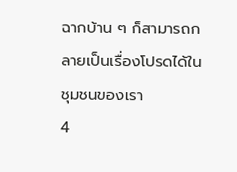ฉากบ้าน ๆ ก็สามารถกลายเป็นเรื่องโปรดได้ในชุมชนของเรา
4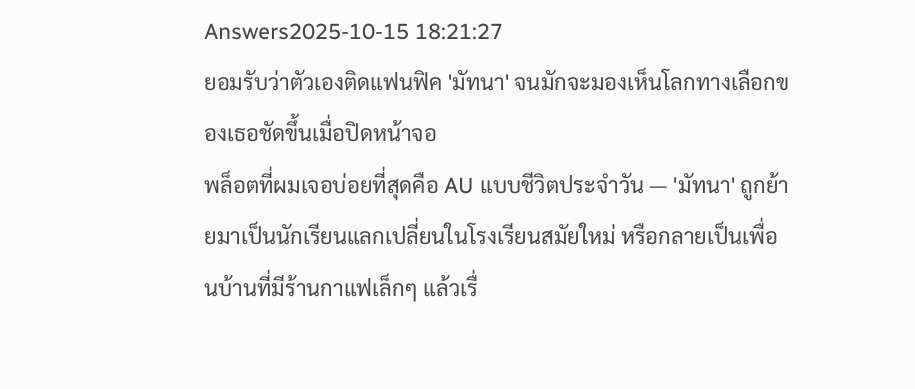Answers2025-10-15 18:21:27
ยอมรับว่าตัวเองติดแฟนฟิค 'มัทนา' จนมักจะมองเห็นโลกทางเลือกของเธอชัดขึ้นเมื่อปิดหน้าจอ
พล็อตที่ผมเจอบ่อยที่สุดคือ AU แบบชีวิตประจำวัน — 'มัทนา' ถูกย้ายมาเป็นนักเรียนแลกเปลี่ยนในโรงเรียนสมัยใหม่ หรือกลายเป็นเพื่อนบ้านที่มีร้านกาแฟเล็กๆ แล้วเรื่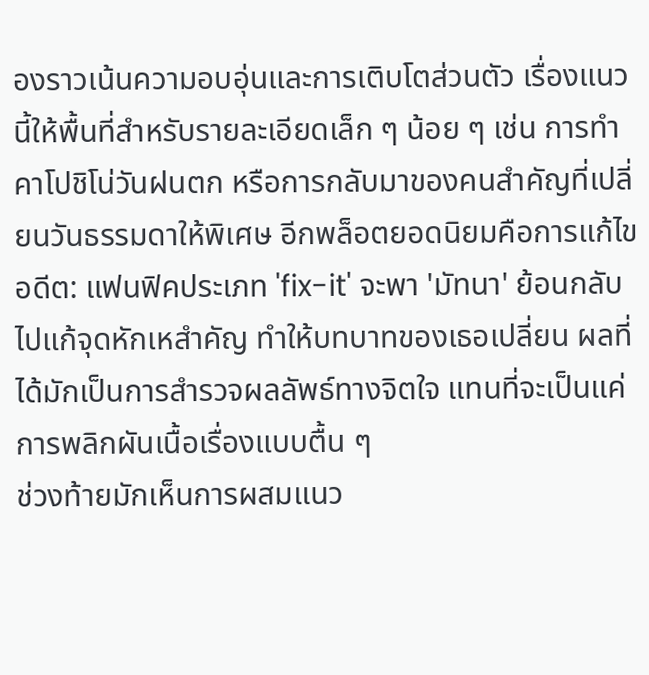องราวเน้นความอบอุ่นและการเติบโตส่วนตัว เรื่องแนวนี้ให้พื้นที่สำหรับรายละเอียดเล็ก ๆ น้อย ๆ เช่น การทำคาโปชิโน่วันฝนตก หรือการกลับมาของคนสำคัญที่เปลี่ยนวันธรรมดาให้พิเศษ อีกพล็อตยอดนิยมคือการแก้ไขอดีต: แฟนฟิคประเภท 'fix-it' จะพา 'มัทนา' ย้อนกลับไปแก้จุดหักเหสำคัญ ทำให้บทบาทของเธอเปลี่ยน ผลที่ได้มักเป็นการสำรวจผลลัพธ์ทางจิตใจ แทนที่จะเป็นแค่การพลิกผันเนื้อเรื่องแบบตื้น ๆ
ช่วงท้ายมักเห็นการผสมแนว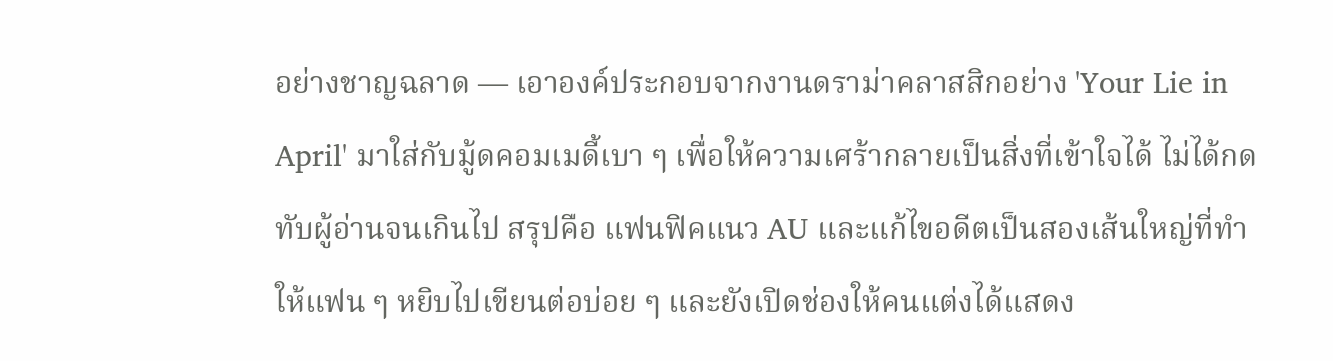อย่างชาญฉลาด — เอาองค์ประกอบจากงานดราม่าคลาสสิกอย่าง 'Your Lie in April' มาใส่กับมู้ดคอมเมดี้เบา ๆ เพื่อให้ความเศร้ากลายเป็นสิ่งที่เข้าใจได้ ไม่ได้กดทับผู้อ่านจนเกินไป สรุปคือ แฟนฟิคแนว AU และแก้ไขอดีตเป็นสองเส้นใหญ่ที่ทำให้แฟน ๆ หยิบไปเขียนต่อบ่อย ๆ และยังเปิดช่องให้คนแต่งได้แสดง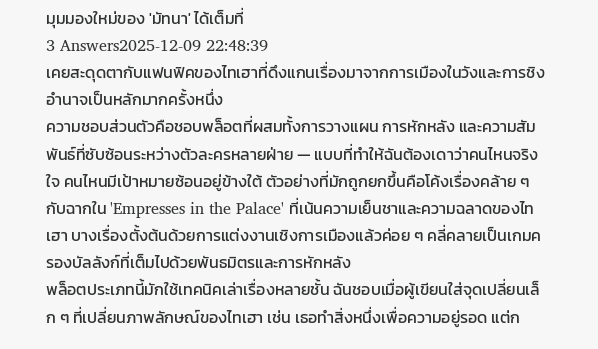มุมมองใหม่ของ 'มัทนา' ได้เต็มที่
3 Answers2025-12-09 22:48:39
เคยสะดุดตากับแฟนฟิคของไทเฮาที่ดึงแกนเรื่องมาจากการเมืองในวังและการชิงอำนาจเป็นหลักมากครั้งหนึ่ง
ความชอบส่วนตัวคือชอบพล็อตที่ผสมทั้งการวางแผน การหักหลัง และความสัมพันธ์ที่ซับซ้อนระหว่างตัวละครหลายฝ่าย — แบบที่ทำให้ฉันต้องเดาว่าคนไหนจริงใจ คนไหนมีเป้าหมายซ้อนอยู่ข้างใต้ ตัวอย่างที่มักถูกยกขึ้นคือโค้งเรื่องคล้าย ๆ กับฉากใน 'Empresses in the Palace' ที่เน้นความเย็นชาและความฉลาดของไทเฮา บางเรื่องตั้งต้นด้วยการแต่งงานเชิงการเมืองแล้วค่อย ๆ คลี่คลายเป็นเกมครองบัลลังก์ที่เต็มไปด้วยพันธมิตรและการหักหลัง
พล็อตประเภทนี้มักใช้เทคนิคเล่าเรื่องหลายชั้น ฉันชอบเมื่อผู้เขียนใส่จุดเปลี่ยนเล็ก ๆ ที่เปลี่ยนภาพลักษณ์ของไทเฮา เช่น เธอทำสิ่งหนึ่งเพื่อความอยู่รอด แต่ก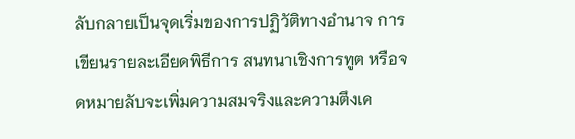ลับกลายเป็นจุดเริ่มของการปฏิวัติทางอำนาจ การเขียนรายละเอียดพิธีการ สนทนาเชิงการทูต หรือจดหมายลับจะเพิ่มความสมจริงและความตึงเค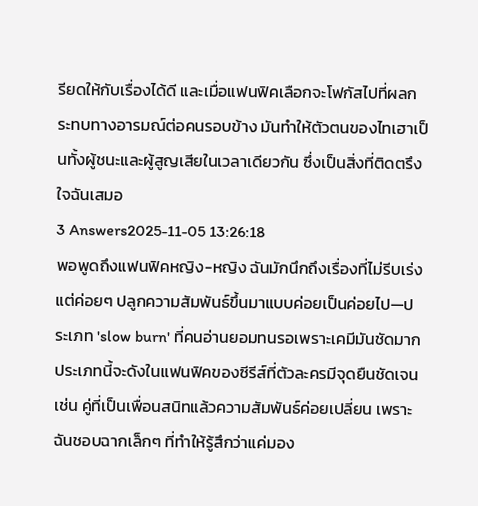รียดให้กับเรื่องได้ดี และเมื่อแฟนฟิคเลือกจะโฟกัสไปที่ผลกระทบทางอารมณ์ต่อคนรอบข้าง มันทำให้ตัวตนของไทเฮาเป็นทั้งผู้ชนะและผู้สูญเสียในเวลาเดียวกัน ซึ่งเป็นสิ่งที่ติดตรึงใจฉันเสมอ
3 Answers2025-11-05 13:26:18
พอพูดถึงแฟนฟิคหญิง-หญิง ฉันมักนึกถึงเรื่องที่ไม่รีบเร่งแต่ค่อยๆ ปลูกความสัมพันธ์ขึ้นมาแบบค่อยเป็นค่อยไป—ประเภท 'slow burn' ที่คนอ่านยอมทนรอเพราะเคมีมันชัดมาก ประเภทนี้จะดังในแฟนฟิคของซีรีส์ที่ตัวละครมีจุดยืนชัดเจน เช่น คู่ที่เป็นเพื่อนสนิทแล้วความสัมพันธ์ค่อยเปลี่ยน เพราะฉันชอบฉากเล็กๆ ที่ทำให้รู้สึกว่าแค่มอง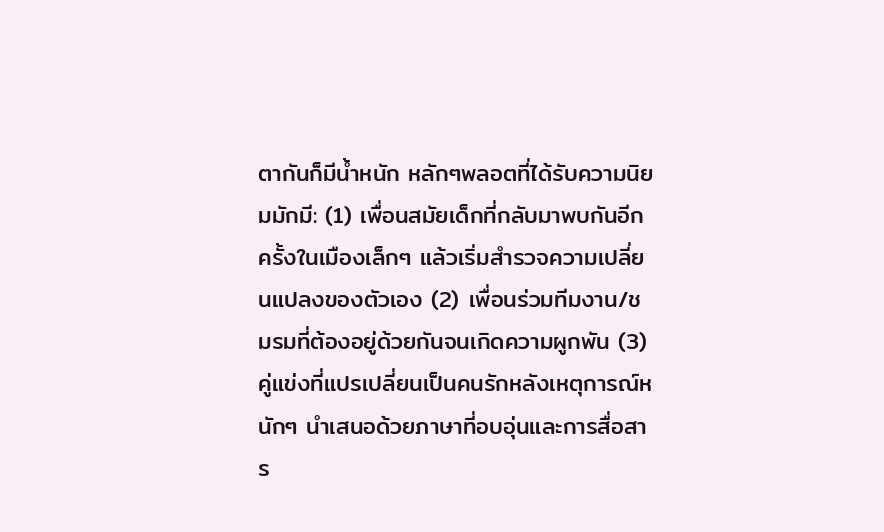ตากันก็มีน้ำหนัก หลักๆพลอตที่ได้รับความนิยมมักมี: (1) เพื่อนสมัยเด็กที่กลับมาพบกันอีกครั้งในเมืองเล็กๆ แล้วเริ่มสำรวจความเปลี่ยนแปลงของตัวเอง (2) เพื่อนร่วมทีมงาน/ชมรมที่ต้องอยู่ด้วยกันจนเกิดความผูกพัน (3) คู่แข่งที่แปรเปลี่ยนเป็นคนรักหลังเหตุการณ์หนักๆ นำเสนอด้วยภาษาที่อบอุ่นและการสื่อสาร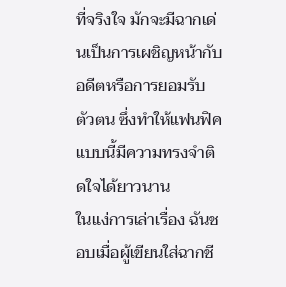ที่จริงใจ มักจะมีฉากเด่นเป็นการเผชิญหน้ากับอดีตหรือการยอมรับตัวตน ซึ่งทำให้แฟนฟิคแบบนี้มีความทรงจำติดใจได้ยาวนาน
ในแง่การเล่าเรื่อง ฉันชอบเมื่อผู้เขียนใส่ฉากชี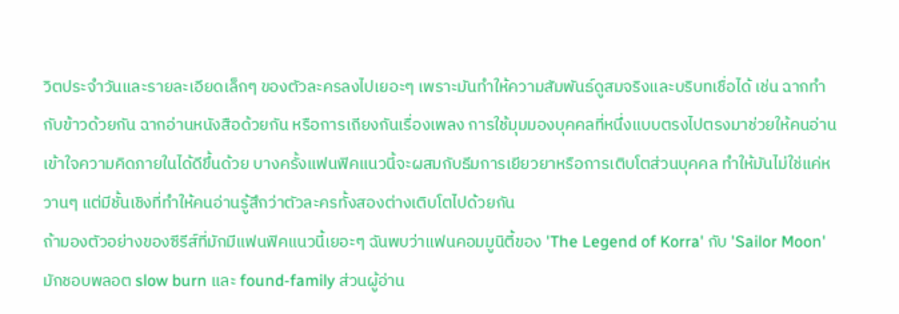วิตประจำวันและรายละเอียดเล็กๆ ของตัวละครลงไปเยอะๆ เพราะมันทำให้ความสัมพันธ์ดูสมจริงและบริบทเชื่อได้ เช่น ฉากทำกับข้าวด้วยกัน ฉากอ่านหนังสือด้วยกัน หรือการเถียงกันเรื่องเพลง การใช้มุมมองบุคคลที่หนึ่งแบบตรงไปตรงมาช่วยให้คนอ่านเข้าใจความคิดภายในได้ดีขึ้นด้วย บางครั้งแฟนฟิคแนวนี้จะผสมกับธีมการเยียวยาหรือการเติบโตส่วนบุคคล ทำให้มันไม่ใช่แค่หวานๆ แต่มีชั้นเชิงที่ทำให้คนอ่านรู้สึกว่าตัวละครทั้งสองต่างเติบโตไปด้วยกัน
ถ้ามองตัวอย่างของซีรีส์ที่มักมีแฟนฟิคแนวนี้เยอะๆ ฉันพบว่าแฟนคอมมูนิตี้ของ 'The Legend of Korra' กับ 'Sailor Moon' มักชอบพลอต slow burn และ found-family ส่วนผู้อ่าน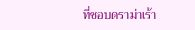ที่ชอบดราม่าเร้า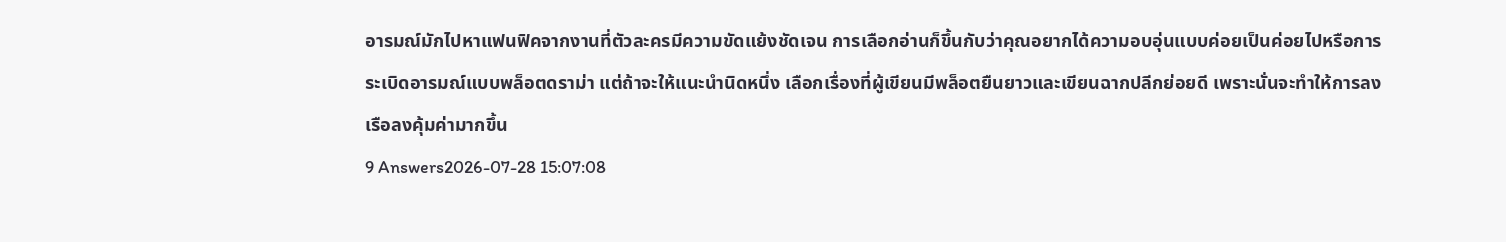อารมณ์มักไปหาแฟนฟิคจากงานที่ตัวละครมีความขัดแย้งชัดเจน การเลือกอ่านก็ขึ้นกับว่าคุณอยากได้ความอบอุ่นแบบค่อยเป็นค่อยไปหรือการระเบิดอารมณ์แบบพล็อตดราม่า แต่ถ้าจะให้แนะนำนิดหนึ่ง เลือกเรื่องที่ผู้เขียนมีพล็อตยืนยาวและเขียนฉากปลีกย่อยดี เพราะนั่นจะทำให้การลงเรือลงคุ้มค่ามากขึ้น
9 Answers2026-07-28 15:07:08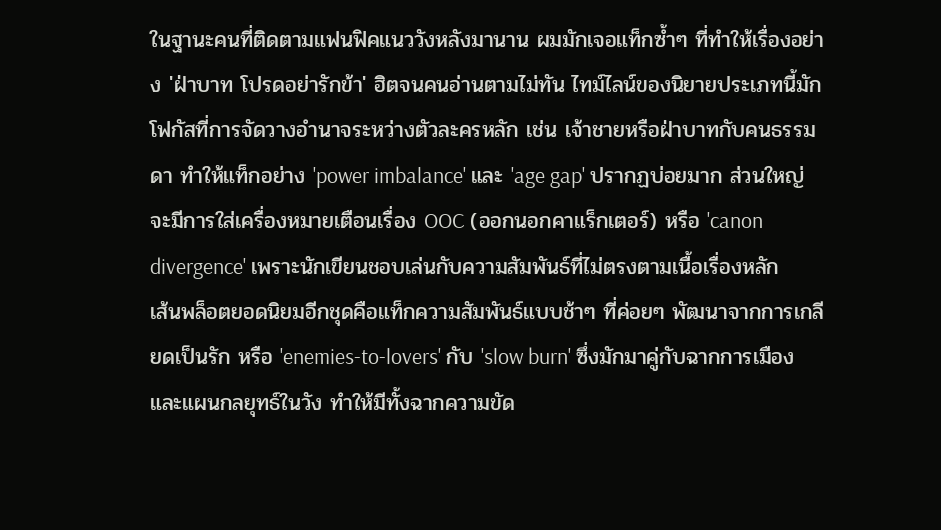ในฐานะคนที่ติดตามแฟนฟิคแนววังหลังมานาน ผมมักเจอแท็กซ้ำๆ ที่ทำให้เรื่องอย่าง 'ฝ่าบาท โปรดอย่ารักข้า' ฮิตจนคนอ่านตามไม่ทัน ไทม์ไลน์ของนิยายประเภทนี้มักโฟกัสที่การจัดวางอำนาจระหว่างตัวละครหลัก เช่น เจ้าชายหรือฝ่าบาทกับคนธรรมดา ทำให้แท็กอย่าง 'power imbalance' และ 'age gap' ปรากฏบ่อยมาก ส่วนใหญ่จะมีการใส่เครื่องหมายเตือนเรื่อง OOC (ออกนอกคาแร็กเตอร์) หรือ 'canon divergence' เพราะนักเขียนชอบเล่นกับความสัมพันธ์ที่ไม่ตรงตามเนื้อเรื่องหลัก
เส้นพล็อตยอดนิยมอีกชุดคือแท็กความสัมพันธ์แบบช้าๆ ที่ค่อยๆ พัฒนาจากการเกลียดเป็นรัก หรือ 'enemies-to-lovers' กับ 'slow burn' ซึ่งมักมาคู่กับฉากการเมืองและแผนกลยุทธ์ในวัง ทำให้มีทั้งฉากความขัด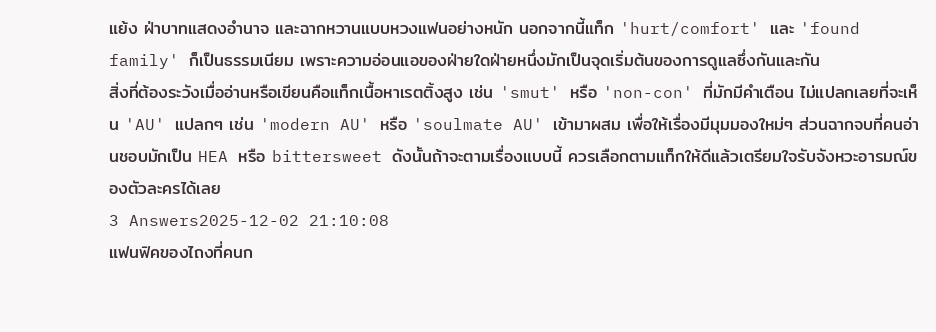แย้ง ฝ่าบาทแสดงอำนาจ และฉากหวานแบบหวงแฟนอย่างหนัก นอกจากนี้แท็ก 'hurt/comfort' และ 'found family' ก็เป็นธรรมเนียม เพราะความอ่อนแอของฝ่ายใดฝ่ายหนึ่งมักเป็นจุดเริ่มต้นของการดูแลซึ่งกันและกัน
สิ่งที่ต้องระวังเมื่ออ่านหรือเขียนคือแท็กเนื้อหาเรตติ้งสูง เช่น 'smut' หรือ 'non-con' ที่มักมีคำเตือน ไม่แปลกเลยที่จะเห็น 'AU' แปลกๆ เช่น 'modern AU' หรือ 'soulmate AU' เข้ามาผสม เพื่อให้เรื่องมีมุมมองใหม่ๆ ส่วนฉากจบที่คนอ่านชอบมักเป็น HEA หรือ bittersweet ดังนั้นถ้าจะตามเรื่องแบบนี้ ควรเลือกตามแท็กให้ดีแล้วเตรียมใจรับจังหวะอารมณ์ของตัวละครได้เลย
3 Answers2025-12-02 21:10:08
แฟนฟิคของไถงที่คนก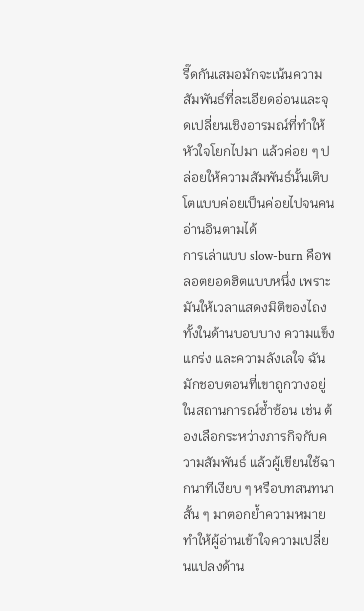รี๊ดกันเสมอมักจะเน้นความสัมพันธ์ที่ละเอียดอ่อนและจุดเปลี่ยนเชิงอารมณ์ที่ทำให้หัวใจโยกไปมา แล้วค่อย ๆ ปล่อยให้ความสัมพันธ์นั้นเติบโตแบบค่อยเป็นค่อยไปจนคนอ่านอินตามได้
การเล่าแบบ slow-burn คือพลอตยอดฮิตแบบหนึ่ง เพราะมันให้เวลาแสดงมิติของไถงทั้งในด้านบอบบาง ความแข็งแกร่ง และความลังเลใจ ฉันมักชอบตอนที่เขาถูกวางอยู่ในสถานการณ์ซ้ำซ้อน เช่น ต้องเลือกระหว่างภารกิจกับความสัมพันธ์ แล้วผู้เขียนใช้ฉากนาทีเงียบ ๆ หรือบทสนทนาสั้น ๆ มาตอกย้ำความหมาย ทำให้ผู้อ่านเข้าใจความเปลี่ยนแปลงด้าน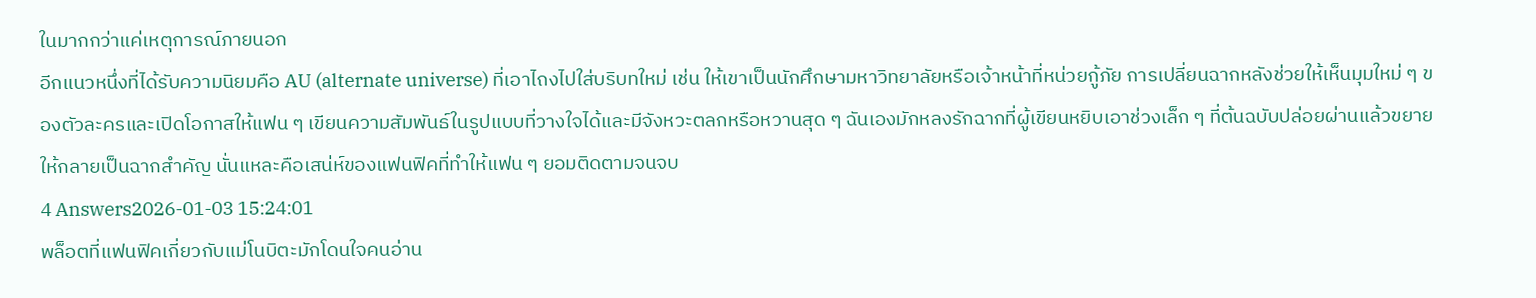ในมากกว่าแค่เหตุการณ์ภายนอก
อีกแนวหนึ่งที่ได้รับความนิยมคือ AU (alternate universe) ที่เอาไถงไปใส่บริบทใหม่ เช่น ให้เขาเป็นนักศึกษามหาวิทยาลัยหรือเจ้าหน้าที่หน่วยกู้ภัย การเปลี่ยนฉากหลังช่วยให้เห็นมุมใหม่ ๆ ของตัวละครและเปิดโอกาสให้แฟน ๆ เขียนความสัมพันธ์ในรูปแบบที่วางใจได้และมีจังหวะตลกหรือหวานสุด ๆ ฉันเองมักหลงรักฉากที่ผู้เขียนหยิบเอาช่วงเล็ก ๆ ที่ต้นฉบับปล่อยผ่านแล้วขยายให้กลายเป็นฉากสำคัญ นั่นแหละคือเสน่ห์ของแฟนฟิคที่ทำให้แฟน ๆ ยอมติดตามจนจบ
4 Answers2026-01-03 15:24:01
พล็อตที่แฟนฟิคเกี่ยวกับแม่โนบิตะมักโดนใจคนอ่าน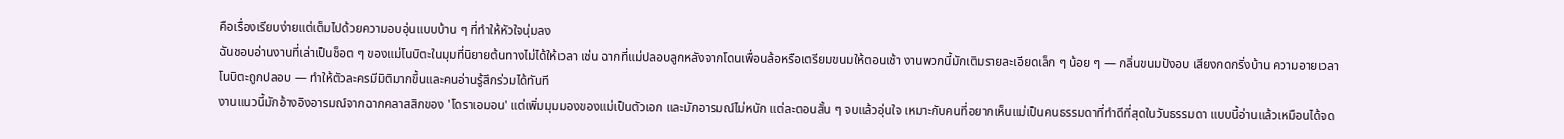คือเรื่องเรียบง่ายแต่เต็มไปด้วยความอบอุ่นแบบบ้าน ๆ ที่ทำให้หัวใจนุ่มลง
ฉันชอบอ่านงานที่เล่าเป็นช็อต ๆ ของแม่โนบิตะในมุมที่นิยายต้นทางไม่ได้ให้เวลา เช่น ฉากที่แม่ปลอบลูกหลังจากโดนเพื่อนล้อหรือเตรียมขนมให้ตอนเช้า งานพวกนี้มักเติมรายละเอียดเล็ก ๆ น้อย ๆ — กลิ่นขนมปังอบ เสียงกดกริ่งบ้าน ความอายเวลาโนบิตะถูกปลอบ — ทำให้ตัวละครมีมิติมากขึ้นและคนอ่านรู้สึกร่วมได้ทันที
งานแนวนี้มักอ้างอิงอารมณ์จากฉากคลาสสิกของ 'โดราเอมอน' แต่เพิ่มมุมมองของแม่เป็นตัวเอก และมักอารมณ์ไม่หนัก แต่ละตอนสั้น ๆ จบแล้วอุ่นใจ เหมาะกับคนที่อยากเห็นแม่เป็นคนธรรมดาที่ทำดีที่สุดในวันธรรมดา แบบนี้อ่านแล้วเหมือนได้จด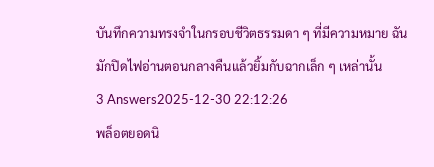บันทึกความทรงจำในกรอบชีวิตธรรมดา ๆ ที่มีความหมาย ฉันมักปิดไฟอ่านตอนกลางคืนแล้วยิ้มกับฉากเล็ก ๆ เหล่านั้น
3 Answers2025-12-30 22:12:26
พล็อตยอดนิ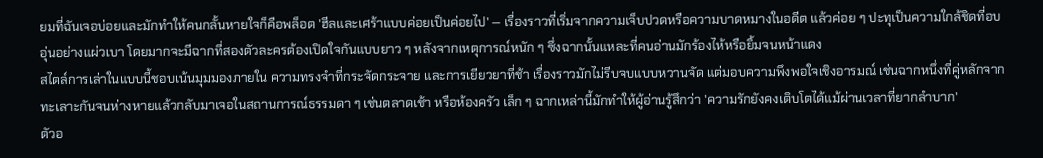ยมที่ฉันเจอบ่อยและมักทำให้คนกลั้นหายใจก็คือพล็อต 'ฮีลและเศร้าแบบค่อยเป็นค่อยไป' — เรื่องราวที่เริ่มจากความเจ็บปวดหรือความบาดหมางในอดีต แล้วค่อย ๆ ปะทุเป็นความใกล้ชิดที่อบอุ่นอย่างแผ่วเบา โดยมากจะมีฉากที่สองตัวละครต้องเปิดใจกันแบบยาว ๆ หลังจากเหตุการณ์หนัก ๆ ซึ่งฉากนั้นแหละที่คนอ่านมักร้องไห้หรือยิ้มจนหน้าแดง
สไตล์การเล่าในแบบนี้ชอบเน้นมุมมองภายใน ความทรงจำที่กระจัดกระจาย และการเยียวยาที่ช้า เรื่องราวมักไม่รีบจบแบบหวานจัด แต่มอบความพึงพอใจเชิงอารมณ์ เช่นฉากหนึ่งที่คู่หลักจากทะเลาะกันจนห่างหายแล้วกลับมาเจอในสถานการณ์ธรรมดา ๆ เช่นตลาดเช้า หรือห้องครัว เล็ก ๆ ฉากเหล่านี้มักทำให้ผู้อ่านรู้สึกว่า 'ความรักยังคงเติบโตได้แม้ผ่านเวลาที่ยากลำบาก'
ตัวอ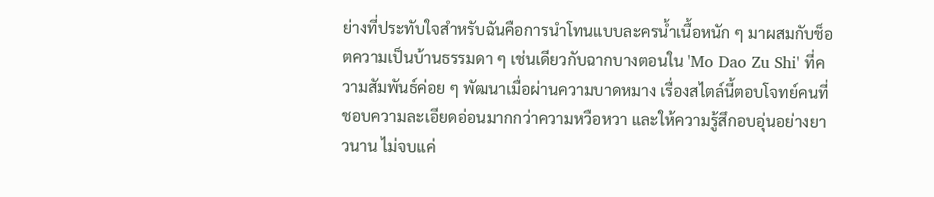ย่างที่ประทับใจสำหรับฉันคือการนำโทนแบบละครน้ำเนื้อหนัก ๆ มาผสมกับช็อตความเป็นบ้านธรรมดา ๆ เช่นเดียวกับฉากบางตอนใน 'Mo Dao Zu Shi' ที่ความสัมพันธ์ค่อย ๆ พัฒนาเมื่อผ่านความบาดหมาง เรื่องสไตล์นี้ตอบโจทย์คนที่ชอบความละเอียดอ่อนมากกว่าความหวือหวา และให้ความรู้สึกอบอุ่นอย่างยาวนาน ไม่จบแค่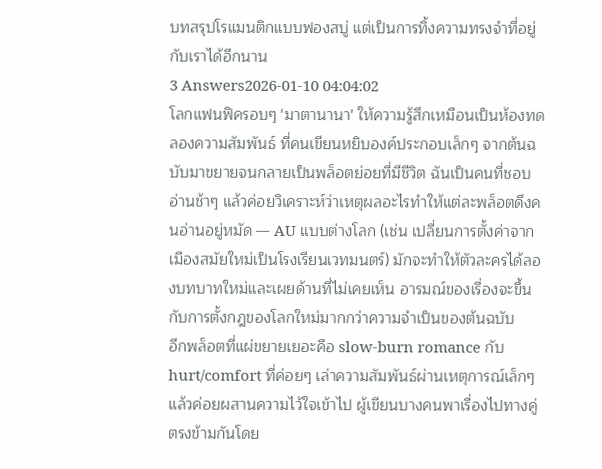บทสรุปโรแมนติกแบบฟองสบู่ แต่เป็นการทิ้งความทรงจำที่อยู่กับเราได้อีกนาน
3 Answers2026-01-10 04:04:02
โลกแฟนฟิครอบๆ 'มาตานานา' ให้ความรู้สึกเหมือนเป็นห้องทดลองความสัมพันธ์ ที่คนเขียนหยิบองค์ประกอบเล็กๆ จากต้นฉบับมาขยายจนกลายเป็นพล็อตย่อยที่มีชีวิต ฉันเป็นคนที่ชอบอ่านช้าๆ แล้วค่อยวิเคราะห์ว่าเหตุผลอะไรทำให้แต่ละพล็อตดึงคนอ่านอยู่หมัด — AU แบบต่างโลก (เช่น เปลี่ยนการตั้งค่าจากเมืองสมัยใหม่เป็นโรงเรียนเวทมนตร์) มักจะทำให้ตัวละครได้ลองบทบาทใหม่และเผยด้านที่ไม่เคยเห็น อารมณ์ของเรื่องจะขึ้นกับการตั้งกฎของโลกใหม่มากกว่าความจำเป็นของต้นฉบับ
อีกพล็อตที่แผ่ขยายเยอะคือ slow-burn romance กับ hurt/comfort ที่ค่อยๆ เล่าความสัมพันธ์ผ่านเหตุการณ์เล็กๆ แล้วค่อยผสานความไว้ใจเข้าไป ผู้เขียนบางคนพาเรื่องไปทางคู่ตรงข้ามกันโดย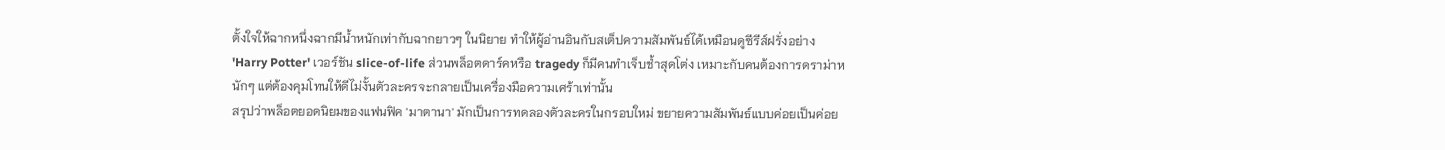ตั้งใจให้ฉากหนึ่งฉากมีน้ำหนักเท่ากับฉากยาวๆ ในนิยาย ทำให้ผู้อ่านอินกับสเต็ปความสัมพันธ์ได้เหมือนดูซีรีส์ฝรั่งอย่าง 'Harry Potter' เวอร์ชัน slice-of-life ส่วนพล็อตดาร์คหรือ tragedy ก็มีคนทำเจ็บช้ำสุดโต่ง เหมาะกับคนต้องการดราม่าหนักๆ แต่ต้องคุมโทนให้ดีไม่งั้นตัวละครจะกลายเป็นเครื่องมือความเศร้าเท่านั้น
สรุปว่าพล็อตยอดนิยมของแฟนฟิค 'มาตานา' มักเป็นการทดลองตัวละครในกรอบใหม่ ขยายความสัมพันธ์แบบค่อยเป็นค่อย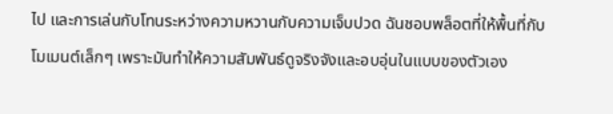ไป และการเล่นกับโทนระหว่างความหวานกับความเจ็บปวด ฉันชอบพล็อตที่ให้พื้นที่กับโมเมนต์เล็กๆ เพราะมันทำให้ความสัมพันธ์ดูจริงจังและอบอุ่นในแบบของตัวเอง